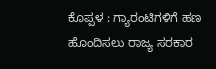ಕೊಪ್ಪಳ : ಗ್ಯಾರಂಟಿಗಳಿಗೆ ಹಣ ಹೊಂದಿಸಲು ರಾಜ್ಯ ಸರಕಾರ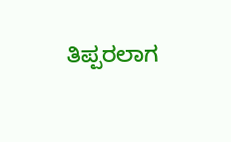ತಿಪ್ಪರಲಾಗ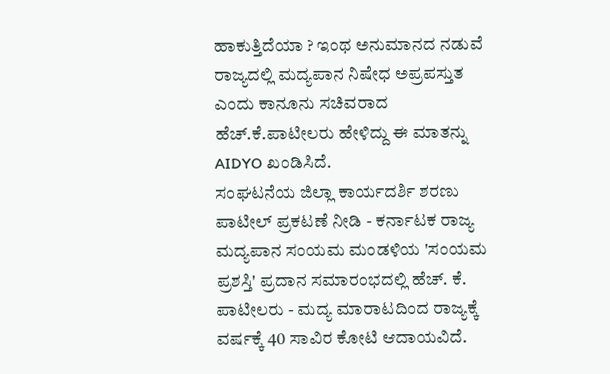ಹಾಕುತ್ತಿದೆಯಾ ? ಇಂಥ ಅನುಮಾನದ ನಡುವೆ ರಾಜ್ಯದಲ್ಲಿ ಮದ್ಯಪಾನ ನಿಷೇಧ ಅಪ್ರಪಸ್ತುತ ಎಂದು ಕಾನೂನು ಸಚಿವರಾದ ಹೆಚ್.ಕೆ.ಪಾಟೀಲರು ಹೇಳಿದ್ದು ಈ ಮಾತನ್ನು AIDYO ಖಂಡಿಸಿದೆ.
ಸಂಘಟನೆಯ ಜಿಲ್ಲಾ ಕಾರ್ಯದರ್ಶಿ ಶರಣು ಪಾಟೀಲ್ ಪ್ರಕಟಣೆ ನೀಡಿ - ಕರ್ನಾಟಕ ರಾಜ್ಯ ಮದ್ಯಪಾನ ಸಂಯಮ ಮಂಡಳಿಯ 'ಸಂಯಮ ಪ್ರಶಸ್ತಿ' ಪ್ರದಾನ ಸಮಾರಂಭದಲ್ಲಿ ಹೆಚ್. ಕೆ. ಪಾಟೀಲರು - ಮದ್ಯ ಮಾರಾಟದಿಂದ ರಾಜ್ಯಕ್ಕೆ ವರ್ಷಕ್ಕೆ 40 ಸಾವಿರ ಕೋಟಿ ಆದಾಯವಿದೆ.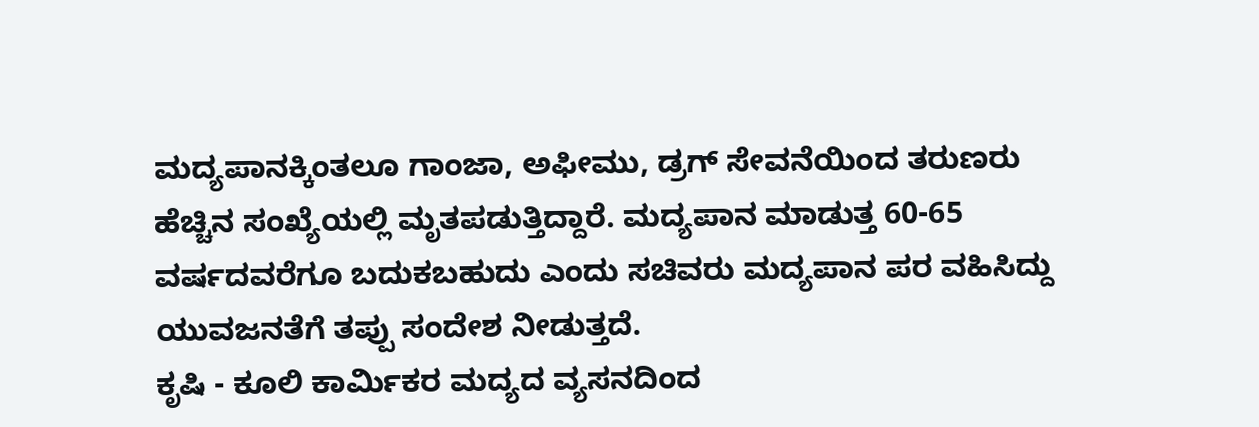ಮದ್ಯಪಾನಕ್ಕಿಂತಲೂ ಗಾಂಜಾ, ಅಫೀಮು, ಡ್ರಗ್ ಸೇವನೆಯಿಂದ ತರುಣರು ಹೆಚ್ಚಿನ ಸಂಖ್ಯೆಯಲ್ಲಿ ಮೃತಪಡುತ್ತಿದ್ದಾರೆ. ಮದ್ಯಪಾನ ಮಾಡುತ್ತ 60-65 ವರ್ಷದವರೆಗೂ ಬದುಕಬಹುದು ಎಂದು ಸಚಿವರು ಮದ್ಯಪಾನ ಪರ ವಹಿಸಿದ್ದು ಯುವಜನತೆಗೆ ತಪ್ಪು ಸಂದೇಶ ನೀಡುತ್ತದೆ.
ಕೃಷಿ - ಕೂಲಿ ಕಾರ್ಮಿಕರ ಮದ್ಯದ ವ್ಯಸನದಿಂದ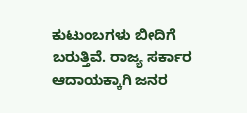ಕುಟುಂಬಗಳು ಬೀದಿಗೆ ಬರುತ್ತಿವೆ. ರಾಜ್ಯ ಸರ್ಕಾರ ಆದಾಯಕ್ಕಾಗಿ ಜನರ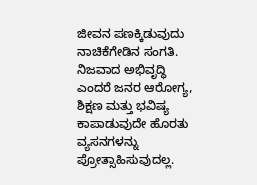ಜೀವನ ಪಣಕ್ಕಿಡುವುದು ನಾಚಿಕೆಗೇಡಿನ ಸಂಗತಿ. ನಿಜವಾದ ಅಭಿವೃದ್ಧಿ ಎಂದರೆ ಜನರ ಆರೋಗ್ಯ, ಶಿಕ್ಷಣ ಮತ್ತು ಭವಿಷ್ಯ ಕಾಪಾಡುವುದೇ ಹೊರತು ವ್ಯಸನಗಳನ್ನು ಪ್ರೋತ್ಸಾಹಿಸುವುದಲ್ಲ.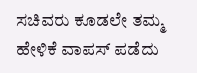ಸಚಿವರು ಕೂಡಲೇ ತಮ್ಮ ಹೇಳಿಕೆ ವಾಪಸ್ ಪಡೆದು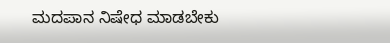ಮದಪಾನ ನಿಷೇಧ ಮಾಡಬೇಕು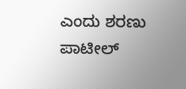ಎಂದು ಶರಣು ಪಾಟೀಲ್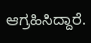ಆಗ್ರಹಿಸಿದ್ದಾರೆ.